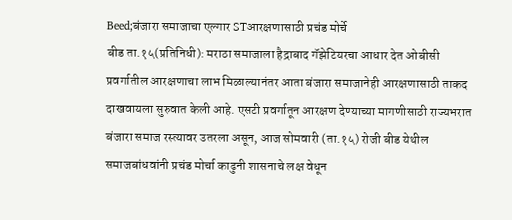Beed;बंजारा समाजाचा एल्गार STआरक्षणासाठी प्रचंड मोर्चे
बीड ता.१५(प्रतिनिधी): मराठा समाजाला हैद्राबाद गॅझेटियरचा आधार देत ओबीसी प्रवर्गातील आरक्षणाचा लाभ मिळाल्यानंतर आता बंजारा समाजानेही आरक्षणासाठी ताकद दाखवायला सुरुवात केली आहे. एसटी प्रवर्गातून आरक्षण देण्याच्या मागणीसाठी राज्यभरात बंजारा समाज रस्त्यावर उतरला असून, आज सोमवारी (ता.१५) रोजी बीड येथील समाजबांधवांनी प्रचंड मोर्चा काढुनी शासनाचे लक्ष वेधून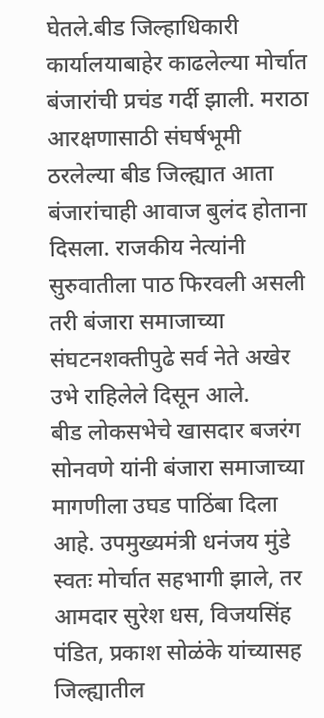घेतले.बीड जिल्हाधिकारी कार्यालयाबाहेर काढलेल्या मोर्चात बंजारांची प्रचंड गर्दी झाली. मराठा आरक्षणासाठी संघर्षभूमी ठरलेल्या बीड जिल्ह्यात आता बंजारांचाही आवाज बुलंद होताना दिसला. राजकीय नेत्यांनी सुरुवातीला पाठ फिरवली असली तरी बंजारा समाजाच्या संघटनशक्तीपुढे सर्व नेते अखेर उभे राहिलेले दिसून आले.
बीड लोकसभेचे खासदार बजरंग सोनवणे यांनी बंजारा समाजाच्या मागणीला उघड पाठिंबा दिला आहे. उपमुख्यमंत्री धनंजय मुंडे स्वतः मोर्चात सहभागी झाले, तर आमदार सुरेश धस, विजयसिंह पंडित, प्रकाश सोळंके यांच्यासह जिल्ह्यातील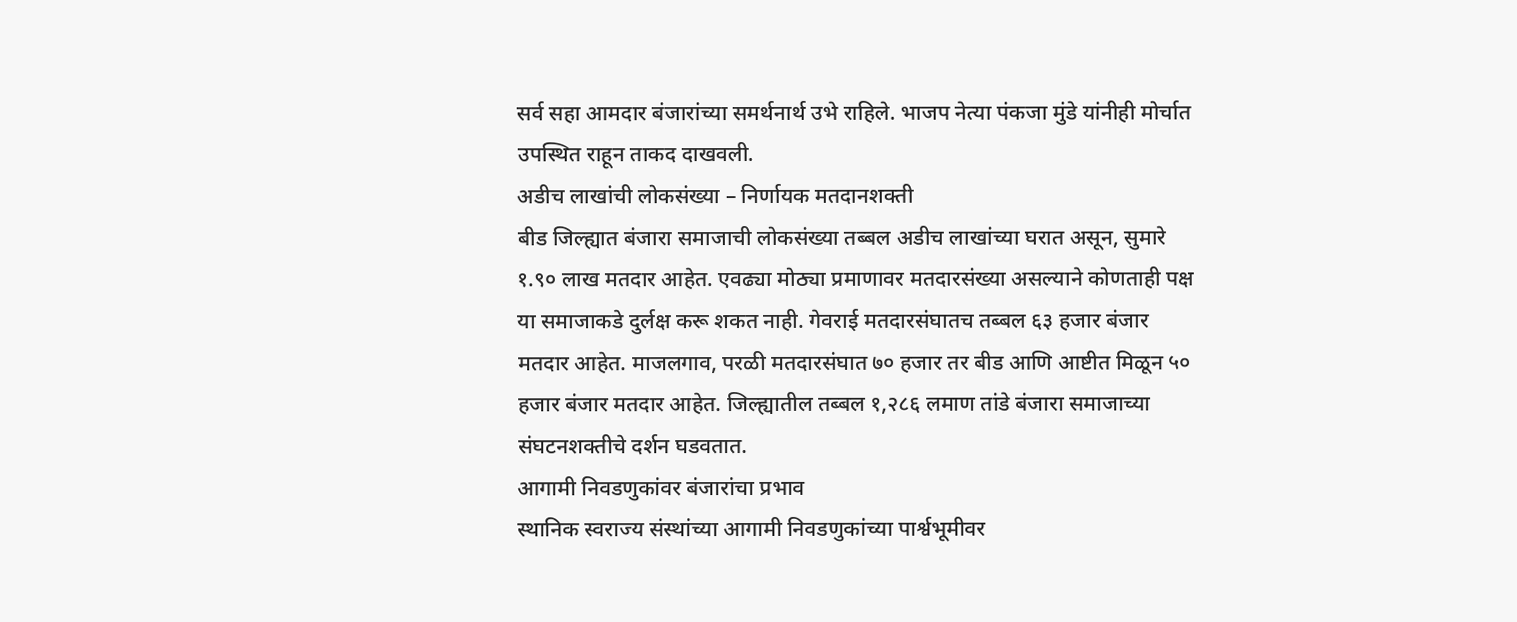सर्व सहा आमदार बंजारांच्या समर्थनार्थ उभे राहिले. भाजप नेत्या पंकजा मुंडे यांनीही मोर्चात उपस्थित राहून ताकद दाखवली.
अडीच लाखांची लोकसंख्या – निर्णायक मतदानशक्ती
बीड जिल्ह्यात बंजारा समाजाची लोकसंख्या तब्बल अडीच लाखांच्या घरात असून, सुमारे १.९० लाख मतदार आहेत. एवढ्या मोठ्या प्रमाणावर मतदारसंख्या असल्याने कोणताही पक्ष या समाजाकडे दुर्लक्ष करू शकत नाही. गेवराई मतदारसंघातच तब्बल ६३ हजार बंजार मतदार आहेत. माजलगाव, परळी मतदारसंघात ७० हजार तर बीड आणि आष्टीत मिळून ५० हजार बंजार मतदार आहेत. जिल्ह्यातील तब्बल १,२८६ लमाण तांडे बंजारा समाजाच्या संघटनशक्तीचे दर्शन घडवतात.
आगामी निवडणुकांवर बंजारांचा प्रभाव
स्थानिक स्वराज्य संस्थांच्या आगामी निवडणुकांच्या पार्श्वभूमीवर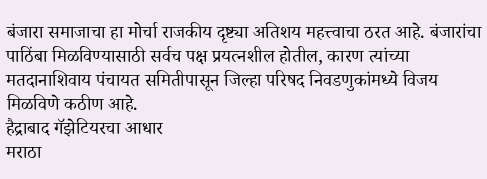बंजारा समाजाचा हा मोर्चा राजकीय दृष्ट्या अतिशय महत्त्वाचा ठरत आहे. बंजारांचा पाठिंबा मिळविण्यासाठी सर्वच पक्ष प्रयत्नशील होतील, कारण त्यांच्या मतदानाशिवाय पंचायत समितीपासून जिल्हा परिषद निवडणुकांमध्ये विजय मिळविणे कठीण आहे.
हैद्राबाद गॅझेटियरचा आधार
मराठा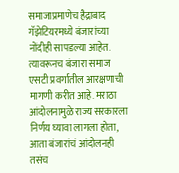समाजाप्रमाणेच हैद्राबाद गॅझेटियरमध्ये बंजारांच्या नोंदीही सापडल्या आहेत. त्यावरूनच बंजारा समाज एसटी प्रवर्गातील आरक्षणाची मागणी करीत आहे. मराठा आंदोलनामुळे राज्य सरकारला निर्णय घ्यावा लागला होता, आता बंजारांचं आंदोलनही तसंच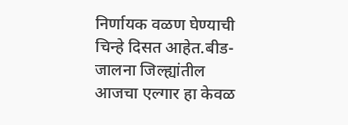निर्णायक वळण घेण्याची चिन्हे दिसत आहेत.बीड-जालना जिल्ह्यांतील आजचा एल्गार हा केवळ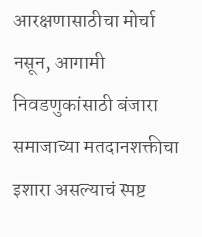आरक्षणासाठीचा मोर्चा नसून, आगामी निवडणुकांसाठी बंजारा समाजाच्या मतदानशक्तीचा इशारा असल्याचं स्पष्ट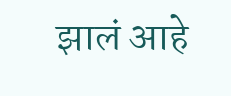झालं आहे